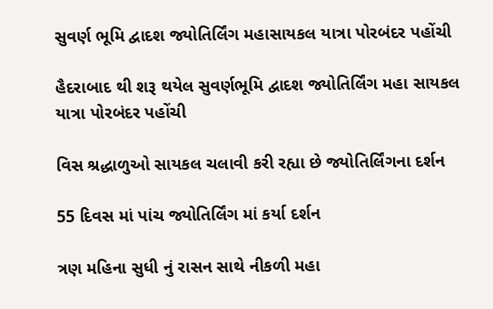સુવર્ણ ભૂમિ દ્વાદશ જ્યોતિર્લિંગ મહાસાયકલ યાત્રા પોરબંદર પહોંચી

હૈદરાબાદ થી શરૂ થયેલ સુવર્ણભૂમિ દ્વાદશ જ્યોતિર્લિંગ મહા સાયકલ યાત્રા પોરબંદર પહોંચી

વિસ શ્રદ્ધાળુઓ સાયકલ ચલાવી કરી રહ્યા છે જ્યોતિર્લિંગના દર્શન

55 દિવસ માં પાંચ જ્યોતિર્લિંગ માં કર્યા દર્શન

ત્રણ મહિના સુધી નું રાસન સાથે નીકળી મહા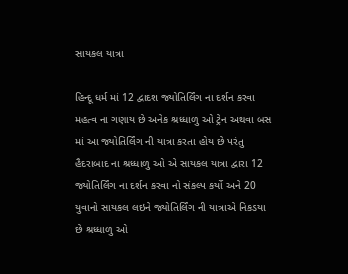સાયકલ યાત્રા

હિન્દૂ ધર્મ માં 12 દ્વાદશ જ્યોતિર્લિંગ ના દર્શન કરવા મહત્વ ના ગણાય છે અનેક શ્રધ્ધાળુ ઓ ટ્રેન અથવા બસ માં આ જ્યોતિર્લિંગ ની યાત્રા કરતા હોય છે પરંતુ હૈદરાબાદ ના શ્રધ્ધાળુ ઓ એ સાયકલ યાત્રા દ્વારા 12 જ્યોતિર્લિંગ ના દર્શન કરવા નો સંકલ્પ કર્યો અને 20 યુવાનો સાયકલ લઇને જ્યોતિર્લિંગ ની યાત્રાએ નિકડયા છે શ્રધ્ધાળુ ઓ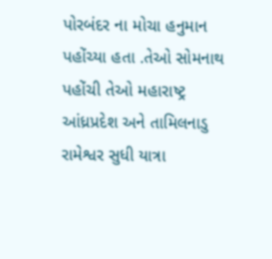પોરબંદર ના મોચા હનુમાન પહોંચ્યા હતા .તેઓ સોમનાથ પહોંચી તેઓ મહારાષ્ટ્ર આંધ્રપ્રદેશ અને તામિલનાડુ રામેશ્વર સુધી યાત્રા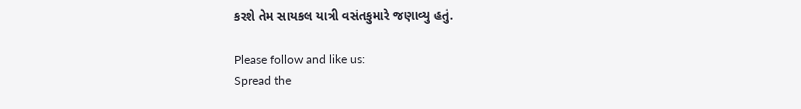કરશે તેમ સાયકલ યાત્રી વસંતકુમારે જણાવ્યુ હતું.

Please follow and like us:
Spread the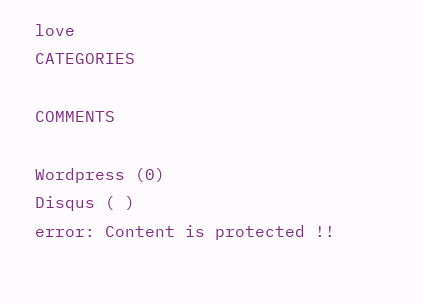love
CATEGORIES

COMMENTS

Wordpress (0)
Disqus ( )
error: Content is protected !!